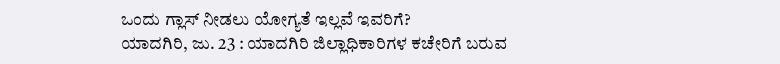ಒಂದು ಗ್ಲಾಸ್ ನೀಡಲು ಯೋಗ್ಯತೆ ಇಲ್ಲವೆ ಇವರಿಗೆ?
ಯಾದಗಿರಿ, ಜು. 23 : ಯಾದಗಿರಿ ಜಿಲ್ಲಾಧಿಕಾರಿಗಳ ಕಚೇರಿಗೆ ಬರುವ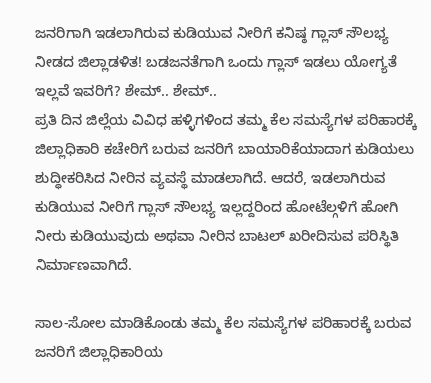ಜನರಿಗಾಗಿ ಇಡಲಾಗಿರುವ ಕುಡಿಯುವ ನೀರಿಗೆ ಕನಿಷ್ಠ ಗ್ಲಾಸ್ ಸೌಲಭ್ಯ ನೀಡದ ಜಿಲ್ಲಾಡಳಿತ! ಬಡಜನತೆಗಾಗಿ ಒಂದು ಗ್ಲಾಸ್ ಇಡಲು ಯೋಗ್ಯತೆ ಇಲ್ಲವೆ ಇವರಿಗೆ? ಶೇಮ್.. ಶೇಮ್..
ಪ್ರತಿ ದಿನ ಜಿಲ್ಲೆಯ ವಿವಿಧ ಹಳ್ಳಿಗಳಿಂದ ತಮ್ಮ ಕೆಲ ಸಮಸ್ಯೆಗಳ ಪರಿಹಾರಕ್ಕೆ ಜಿಲ್ಲಾಧಿಕಾರಿ ಕಚೇರಿಗೆ ಬರುವ ಜನರಿಗೆ ಬಾಯಾರಿಕೆಯಾದಾಗ ಕುಡಿಯಲು ಶುದ್ಧೀಕರಿಸಿದ ನೀರಿನ ವ್ಯವಸ್ಥೆ ಮಾಡಲಾಗಿದೆ. ಆದರೆ, ಇಡಲಾಗಿರುವ ಕುಡಿಯುವ ನೀರಿಗೆ ಗ್ಲಾಸ್ ಸೌಲಭ್ಯ ಇಲ್ಲದ್ದರಿಂದ ಹೋಟೆಲ್ಗಳಿಗೆ ಹೋಗಿ ನೀರು ಕುಡಿಯುವುದು ಅಥವಾ ನೀರಿನ ಬಾಟಲ್ ಖರೀದಿಸುವ ಪರಿಸ್ಥಿತಿ ನಿರ್ಮಾಣವಾಗಿದೆ.

ಸಾಲ-ಸೋಲ ಮಾಡಿಕೊಂಡು ತಮ್ಮ ಕೆಲ ಸಮಸ್ಯೆಗಳ ಪರಿಹಾರಕ್ಕೆ ಬರುವ ಜನರಿಗೆ ಜಿಲ್ಲಾಧಿಕಾರಿಯ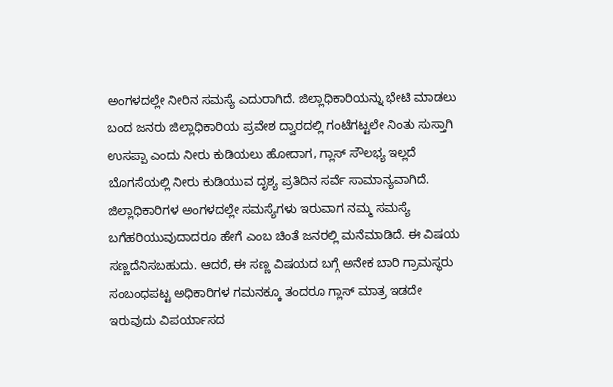ಅಂಗಳದಲ್ಲೇ ನೀರಿನ ಸಮಸ್ಯೆ ಎದುರಾಗಿದೆ. ಜಿಲ್ಲಾಧಿಕಾರಿಯನ್ನು ಭೇಟಿ ಮಾಡಲು ಬಂದ ಜನರು ಜಿಲ್ಲಾಧಿಕಾರಿಯ ಪ್ರವೇಶ ದ್ವಾರದಲ್ಲಿ ಗಂಟೆಗಟ್ಟಲೇ ನಿಂತು ಸುಸ್ತಾಗಿ ಉಸಪ್ಪಾ ಎಂದು ನೀರು ಕುಡಿಯಲು ಹೋದಾಗ, ಗ್ಲಾಸ್ ಸೌಲಭ್ಯ ಇಲ್ಲದೆ ಬೊಗಸೆಯಲ್ಲಿ ನೀರು ಕುಡಿಯುವ ದೃಶ್ಯ ಪ್ರತಿದಿನ ಸರ್ವೆ ಸಾಮಾನ್ಯವಾಗಿದೆ.
ಜಿಲ್ಲಾಧಿಕಾರಿಗಳ ಅಂಗಳದಲ್ಲೇ ಸಮಸ್ಯೆಗಳು ಇರುವಾಗ ನಮ್ಮ ಸಮಸ್ಯೆ ಬಗೆಹರಿಯುವುದಾದರೂ ಹೇಗೆ ಎಂಬ ಚಿಂತೆ ಜನರಲ್ಲಿ ಮನೆಮಾಡಿದೆ. ಈ ವಿಷಯ ಸಣ್ಣದೆನಿಸಬಹುದು. ಆದರೆ, ಈ ಸಣ್ಣ ವಿಷಯದ ಬಗ್ಗೆ ಅನೇಕ ಬಾರಿ ಗ್ರಾಮಸ್ಥರು ಸಂಬಂಧಪಟ್ಟ ಅಧಿಕಾರಿಗಳ ಗಮನಕ್ಕೂ ತಂದರೂ ಗ್ಲಾಸ್ ಮಾತ್ರ ಇಡದೇ ಇರುವುದು ವಿಪರ್ಯಾಸದ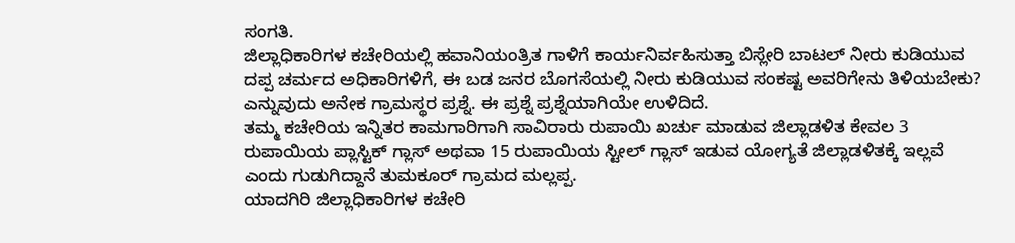ಸಂಗತಿ.
ಜಿಲ್ಲಾಧಿಕಾರಿಗಳ ಕಚೇರಿಯಲ್ಲಿ ಹವಾನಿಯಂತ್ರಿತ ಗಾಳಿಗೆ ಕಾರ್ಯನಿರ್ವಹಿಸುತ್ತಾ ಬಿಸ್ಲೇರಿ ಬಾಟಲ್ ನೀರು ಕುಡಿಯುವ ದಪ್ಪ ಚರ್ಮದ ಅಧಿಕಾರಿಗಳಿಗೆ, ಈ ಬಡ ಜನರ ಬೊಗಸೆಯಲ್ಲಿ ನೀರು ಕುಡಿಯುವ ಸಂಕಷ್ಟ ಅವರಿಗೇನು ತಿಳಿಯಬೇಕು? ಎನ್ನುವುದು ಅನೇಕ ಗ್ರಾಮಸ್ಥರ ಪ್ರಶ್ನೆ. ಈ ಪ್ರಶ್ನೆ ಪ್ರಶ್ನೆಯಾಗಿಯೇ ಉಳಿದಿದೆ.
ತಮ್ಮ ಕಚೇರಿಯ ಇನ್ನಿತರ ಕಾಮಗಾರಿಗಾಗಿ ಸಾವಿರಾರು ರುಪಾಯಿ ಖರ್ಚು ಮಾಡುವ ಜಿಲ್ಲಾಡಳಿತ ಕೇವಲ 3 ರುಪಾಯಿಯ ಪ್ಲಾಸ್ಟಿಕ್ ಗ್ಲಾಸ್ ಅಥವಾ 15 ರುಪಾಯಿಯ ಸ್ಟೀಲ್ ಗ್ಲಾಸ್ ಇಡುವ ಯೋಗ್ಯತೆ ಜಿಲ್ಲಾಡಳಿತಕ್ಕೆ ಇಲ್ಲವೆ ಎಂದು ಗುಡುಗಿದ್ದಾನೆ ತುಮಕೂರ್ ಗ್ರಾಮದ ಮಲ್ಲಪ್ಪ.
ಯಾದಗಿರಿ ಜಿಲ್ಲಾಧಿಕಾರಿಗಳ ಕಚೇರಿ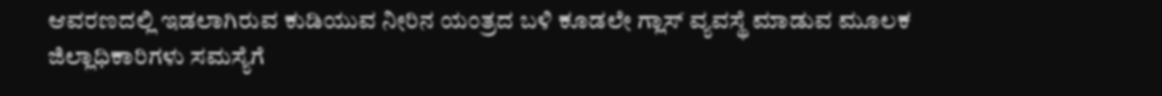ಆವರಣದಲ್ಲಿ ಇಡಲಾಗಿರುವ ಕುಡಿಯುವ ನೀರಿನ ಯಂತ್ರದ ಬಳಿ ಕೂಡಲೇ ಗ್ಲಾಸ್ ವ್ಯವಸ್ಥೆ ಮಾಡುವ ಮೂಲಕ ಜಿಲ್ಲಾಧಿಕಾರಿಗಳು ಸಮಸ್ಯೆಗೆ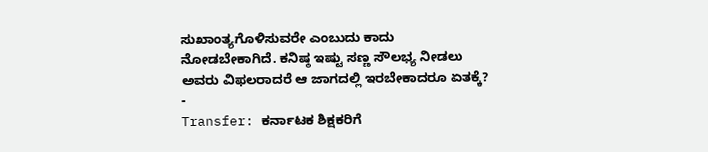ಸುಖಾಂತ್ಯಗೊಳಿಸುವರೇ ಎಂಬುದು ಕಾದು ನೋಡಬೇಕಾಗಿದೆ. ಕನಿಷ್ಠ ಇಷ್ಟು ಸಣ್ಣ ಸೌಲಭ್ಯ ನೀಡಲು ಅವರು ವಿಫಲರಾದರೆ ಆ ಜಾಗದಲ್ಲಿ ಇರಬೇಕಾದರೂ ಏತಕ್ಕೆ?
-
Transfer: ಕರ್ನಾಟಕ ಶಿಕ್ಷಕರಿಗೆ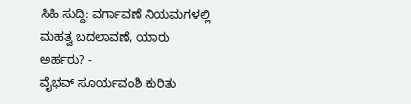ಸಿಹಿ ಸುದ್ದಿ: ವರ್ಗಾವಣೆ ನಿಯಮಗಳಲ್ಲಿ ಮಹತ್ವ ಬದಲಾವಣೆ, ಯಾರು ಅರ್ಹರು? -
ವೈಭವ್ ಸೂರ್ಯವಂಶಿ ಕುರಿತು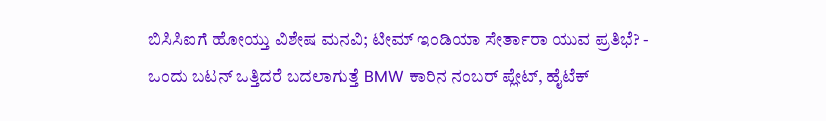ಬಿಸಿಸಿಐಗೆ ಹೋಯ್ತು ವಿಶೇಷ ಮನವಿ; ಟೀಮ್ ಇಂಡಿಯಾ ಸೇರ್ತಾರಾ ಯುವ ಪ್ರತಿಭೆ? -
ಒಂದು ಬಟನ್ ಒತ್ತಿದರೆ ಬದಲಾಗುತ್ತೆ BMW ಕಾರಿನ ನಂಬರ್ ಪ್ಲೇಟ್, ಹೈಟೆಕ್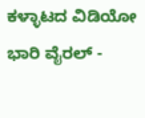ಕಳ್ಳಾಟದ ವಿಡಿಯೋ ಭಾರಿ ವೈರಲ್ -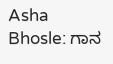Asha Bhosle: ಗಾನ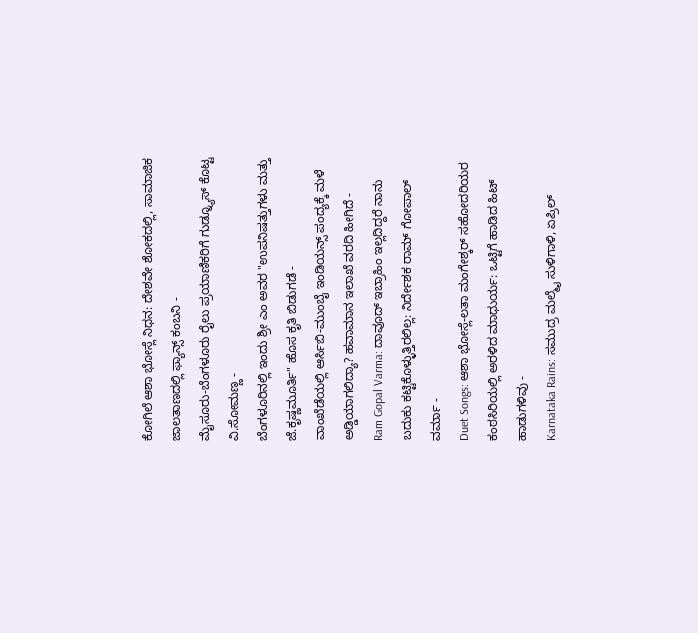ಕೋಗಿಲೆ ಆಶಾ ಭೋಸ್ಲೆ ನಿಧನ: ದೇಶವೇ ಶೋಕದಲ್ಲಿ, ಸಾಮಾಜಿಕ ಜಾಲತಾಣದಲ್ಲಿ ಫ್ಯಾನ್ಸ್ ಕಂಬನಿ -
ಮೈಸೂರು-ಬೆಂಗಳೂರು ರೈಲು ಪ್ರಯಾಣಿಕರಿಗೆ ಗುಡ್ನ್ಯೂಸ್ ಕೊಟ್ಟ ವಿ.ಸೋಮಣ್ಣ -
ಬೆಂಗಳೂರಿನಲ್ಲಿ ಇಂದು ಶ್ರೀ ಎಂ ಅವರ "ಉಪನಿಷತ್ತುಗಳು ಮತ್ತು ಜೆ.ಕೃಷ್ಣಮೂರ್ತಿ" ಹೊಸ ಕೃತಿ ಬಿಡುಗಡೆ -
ವಾಂಖೆಡೆಯಲ್ಲಿ ಆರ್ಸಿಬಿ-ಮುಂಬೈ ಇಂಡಿಯನ್ಸ್ ಪಂದ್ಯಕ್ಕೆ ಮಳೆ ಅಡ್ಡಿಯಾಗಲಿದ್ಯಾ? ಹವಾಮಾನ ಇಲಾಖೆ ವರದಿ ಹೀಗಿದೆ -
Ram Gopal Varma: ದಾವೂದ್ ಇಬ್ರಾಹಿಂ ಇಲ್ಲದಿದ್ದರೆ ನಾನು ಬದುಕು ಕಟ್ಟಿಕೊಳ್ಳುತ್ತಿರಲಿಲ್ಲ: ನಿರ್ದೇಶಕ ರಾಮ್ ಗೋಪಾಲ್ ವರ್ಮಾ -
Duet Songs: ಆಶಾ ಭೋಸ್ಲೆ-ಲತಾ ಮಂಗೇಶ್ಕರ್ ಸಹೋದರಿಯರ ಕಂಠಸಿರಿಯಲ್ಲಿ ಅರಳಿದ ಮಾಧುರ್ಯ: ಒಟ್ಟಿಗೆ ಹಾಡಿದ ಹಿಟ್ ಹಾಡುಗಳಿವು -
Karnataka Rains: ಸಮುದ್ರ ಮಲ್ಮೈ ಸುಳಿಗಾಳಿ, ಏಪ್ರಿಲ್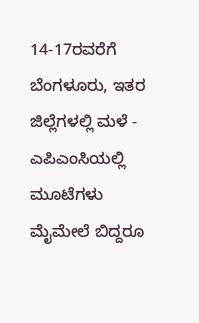14-17ರವರೆಗೆ ಬೆಂಗಳೂರು, ಇತರ ಜಿಲ್ಲೆಗಳಲ್ಲಿ ಮಳೆ -
ಎಪಿಎಂಸಿಯಲ್ಲಿ ಮೂಟೆಗಳು ಮೈಮೇಲೆ ಬಿದ್ದರೂ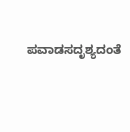ಪವಾಡಸದೃಶ್ಯದಂತೆ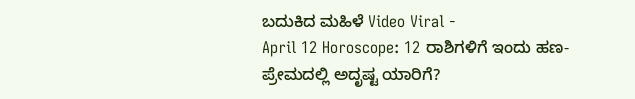ಬದುಕಿದ ಮಹಿಳೆ Video Viral -
April 12 Horoscope: 12 ರಾಶಿಗಳಿಗೆ ಇಂದು ಹಣ-ಪ್ರೇಮದಲ್ಲಿ ಅದೃಷ್ಟ ಯಾರಿಗೆ?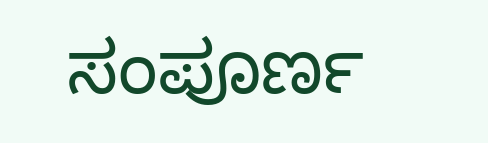ಸಂಪೂರ್ಣ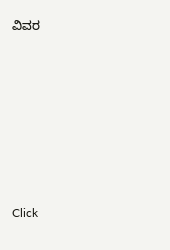ವಿವರ











Click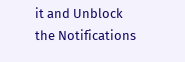it and Unblock the Notifications